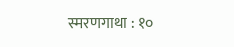स्मरणगाथा : १०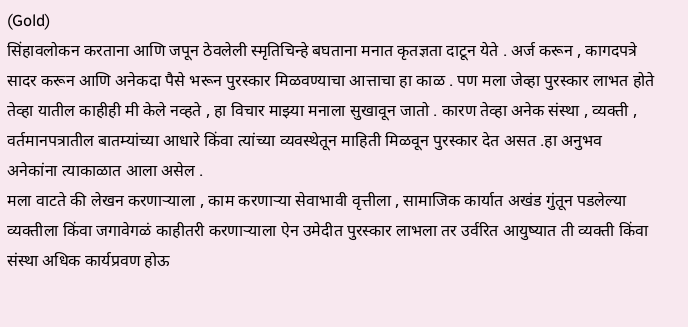(Gold)
सिंहावलोकन करताना आणि जपून ठेवलेली स्मृतिचिन्हे बघताना मनात कृतज्ञता दाटून येते . अर्ज करून , कागदपत्रे सादर करून आणि अनेकदा पैसे भरून पुरस्कार मिळवण्याचा आत्ताचा हा काळ . पण मला जेव्हा पुरस्कार लाभत होते तेव्हा यातील काहीही मी केले नव्हते , हा विचार माझ्या मनाला सुखावून जातो . कारण तेव्हा अनेक संस्था , व्यक्ती , वर्तमानपत्रातील बातम्यांच्या आधारे किंवा त्यांच्या व्यवस्थेतून माहिती मिळवून पुरस्कार देत असत .हा अनुभव अनेकांना त्याकाळात आला असेल .
मला वाटते की लेखन करणाऱ्याला , काम करणाऱ्या सेवाभावी वृत्तीला , सामाजिक कार्यात अखंड गुंतून पडलेल्या व्यक्तीला किंवा जगावेगळं काहीतरी करणाऱ्याला ऐन उमेदीत पुरस्कार लाभला तर उर्वरित आयुष्यात ती व्यक्ती किंवा संस्था अधिक कार्यप्रवण होऊ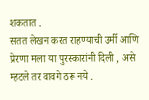शकतात .
सतत लेखन करत राहण्याची उर्मी आणि प्रेरणा मला या पुरस्कारांनी दिली , असे म्हटले तर वावगे ठरू नये .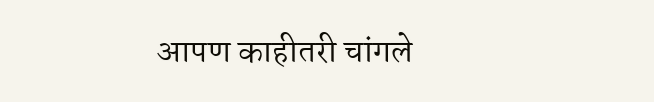आपण काहीतरी चांगले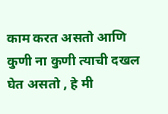काम करत असतो आणि कुणी ना कुणी त्याची दखल घेत असतो , हे मी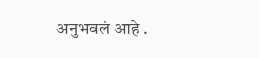अनुभवलं आहे .